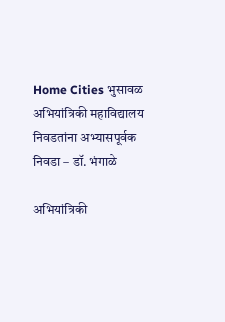Home Cities भुसावळ अभियांत्रिकी महाविद्यालय निवडतांना अभ्यासपूर्वक निवडा – डॉ. भंगाळे

अभियांत्रिकी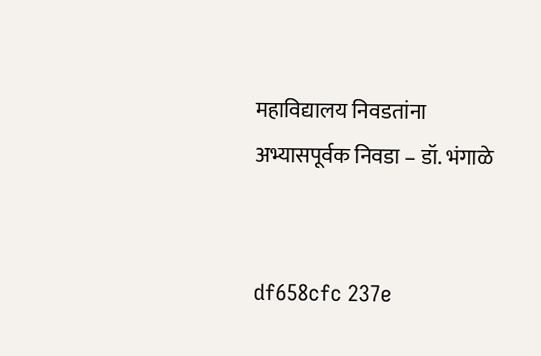महाविद्यालय निवडतांना अभ्यासपूर्वक निवडा – डॉ. भंगाळे


df658cfc 237e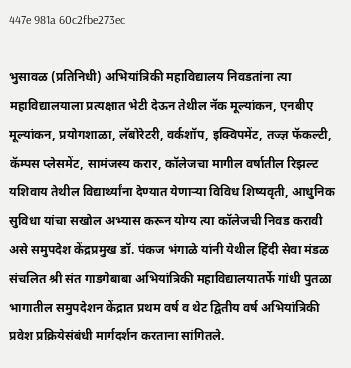447e 981a 60c2fbe273ec

भुसावळ (प्रतिनिधी) अभियांत्रिकी महाविद्यालय निवडतांना त्या महाविद्यालयाला प्रत्यक्षात भेटी देऊन तेथील नॅक मूल्यांकन, एनबीए मूल्यांकन, प्रयोगशाळा, लॅबोरेटरी, वर्कशॉप, इक्विपमेंट, तज्ज्ञ फॅकल्टी, कॅम्पस प्लेसमेंट, सामंजस्य करार, कॉलेजचा मागील वर्षातील रिझल्ट यशिवाय तेथील विद्यार्थ्यांना देण्यात येणाऱ्या विविध शिष्यवृती, आधुनिक सुविधा यांचा सखोल अभ्यास करून योग्य त्या कॉलेजची निवड करावी असे समुपदेश केंद्रप्रमुख डॉ. पंकज भंगाळे यांनी येथील हिंदी सेवा मंडळ संचलित श्री संत गाडगेबाबा अभियांत्रिकी महाविद्यालयातर्फे गांधी पुतळा भागातील समुपदेशन केंद्रात प्रथम वर्ष व थेट द्वितीय वर्ष अभियांत्रिकी प्रवेश प्रक्रियेसंबंधी मार्गदर्शन करताना सांगितले.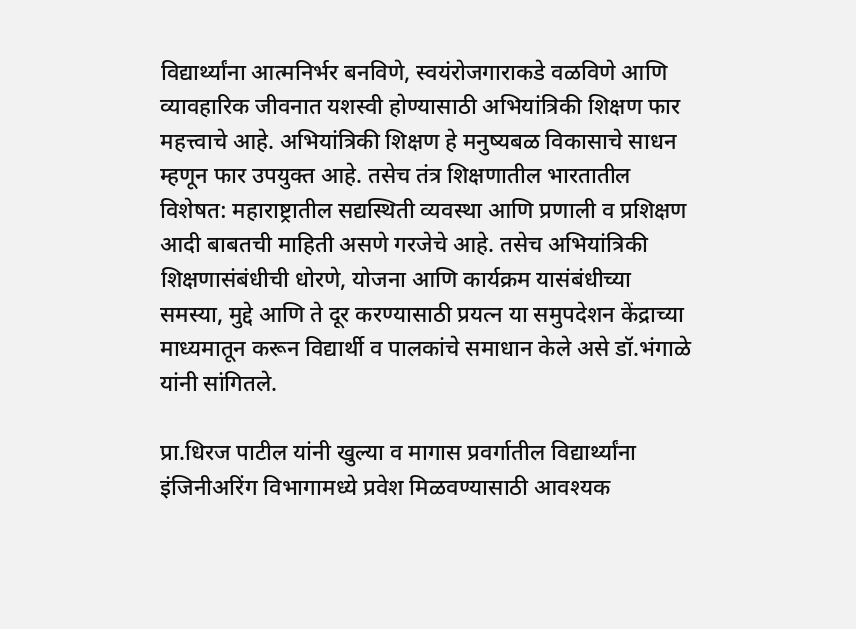विद्यार्थ्यांना आत्मनिर्भर बनविणे, स्वयंरोजगाराकडे वळविणे आणि व्यावहारिक जीवनात यशस्वी होण्यासाठी अभियांत्रिकी शिक्षण फार महत्त्वाचे आहे. अभियांत्रिकी शिक्षण हे मनुष्यबळ विकासाचे साधन म्हणून फार उपयुक्त आहे. तसेच तंत्र शिक्षणातील भारतातील विशेषत: महाराष्ट्रातील सद्यस्थिती व्यवस्था आणि प्रणाली व प्रशिक्षण आदी बाबतची माहिती असणे गरजेचे आहे. तसेच अभियांत्रिकी शिक्षणासंबंधीची धोरणे, योजना आणि कार्यक्रम यासंबंधीच्या समस्या, मुद्दे आणि ते दूर करण्यासाठी प्रयत्न या समुपदेशन केंद्राच्या माध्यमातून करून विद्यार्थी व पालकांचे समाधान केले असे डॉ.भंगाळे यांनी सांगितले.

प्रा.धिरज पाटील यांनी खुल्या व मागास प्रवर्गातील विद्यार्थ्यांना इंजिनीअरिंग विभागामध्ये प्रवेश मिळवण्यासाठी आवश्यक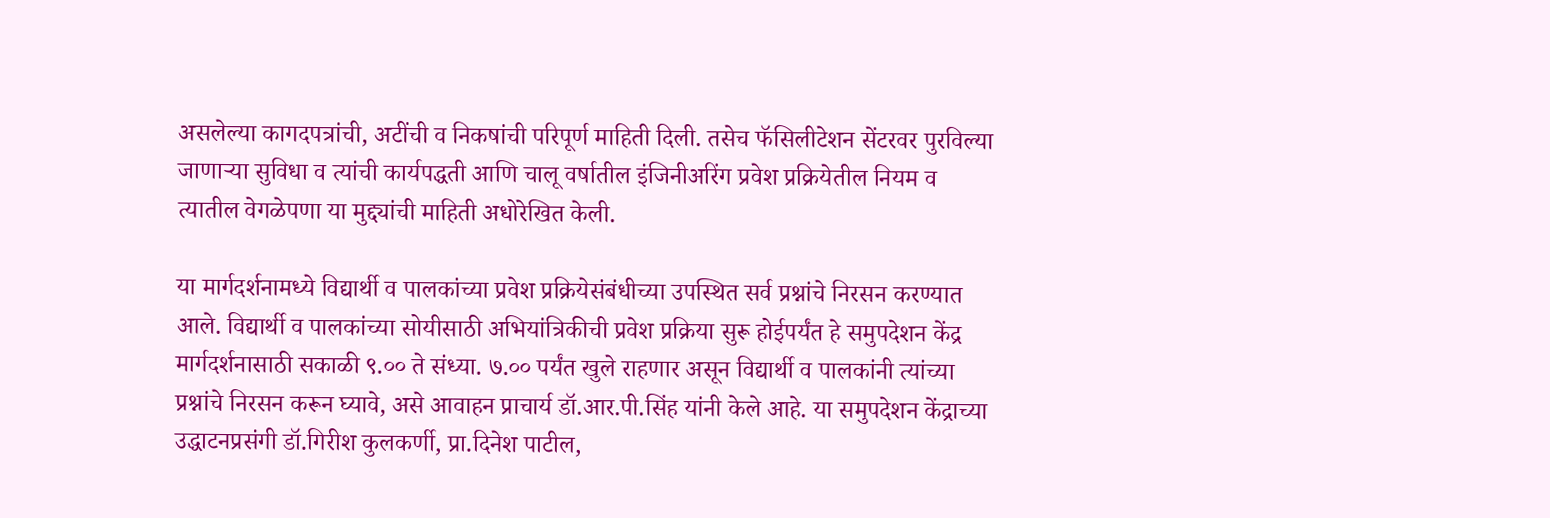असलेल्या कागदपत्रांची, अटींची व निकषांची परिपूर्ण माहिती दिली. तसेच फॅसिलीटेशन सेंटरवर पुरविल्या जाणाऱ्या सुविधा व त्यांची कार्यपद्धती आणि चालू वर्षातील इंजिनीअरिंग प्रवेश प्रक्रियेतील नियम व त्यातील वेगळेपणा या मुद्द्यांची माहिती अधोरेखित केली.

या मार्गदर्शनामध्ये विद्यार्थी व पालकांच्या प्रवेश प्रक्रियेसंबंधीच्या उपस्थित सर्व प्रश्नांचे निरसन करण्यात आले. विद्यार्थी व पालकांच्या सोयीसाठी अभियांत्रिकीची प्रवेश प्रक्रिया सुरू होईपर्यंत हे समुपदेशन केंद्र मार्गदर्शनासाठी सकाळी ९.०० ते संध्या. ७.०० पर्यंत खुले राहणार असून विद्यार्थी व पालकांनी त्यांच्या प्रश्नांचे निरसन करून घ्यावे, असे आवाहन प्राचार्य डॉ.आर.पी.सिंह यांनी केले आहे. या समुपदेशन केंद्राच्या उद्धाटनप्रसंगी डॉ.गिरीश कुलकर्णी, प्रा.दिनेश पाटील,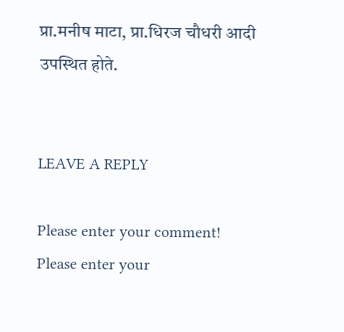प्रा.मनीष माटा, प्रा.धिरज चौधरी आदी उपस्थित होते.


LEAVE A REPLY

Please enter your comment!
Please enter your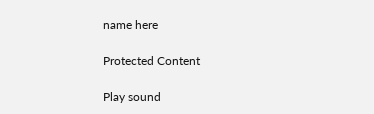name here

Protected Content

Play sound